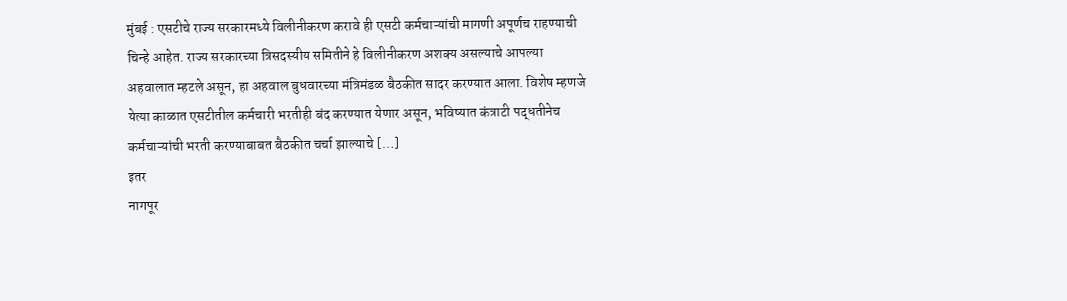मुंबई : एसटीचे राज्य सरकारमध्ये विलीनीकरण करावे ही एसटी कर्मचाऱ्यांची मागणी अपूर्णच राहण्याची चिन्हे आहेत. राज्य सरकारच्या त्रिसदस्यीय समितीने हे विलीनीकरण अशक्य असल्याचे आपल्या अहवालात म्हटले असून, हा अहवाल बुधवारच्या मंत्रिमंडळ बैठकीत सादर करण्यात आला. विशेष म्हणजे येत्या काळात एसटीतील कर्मचारी भरतीही बंद करण्यात येणार असून, भविष्यात कंत्राटी पद्धतीनेच कर्मचाऱ्यांची भरती करण्याबाबत बैठकीत चर्चा झाल्याचे […]
इतर
नागपूर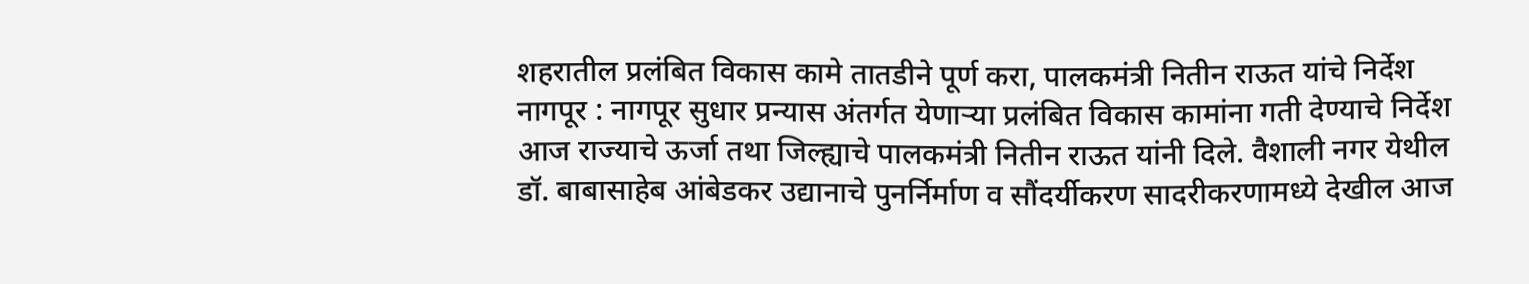शहरातील प्रलंबित विकास कामे तातडीने पूर्ण करा, पालकमंत्री नितीन राऊत यांचे निर्देश
नागपूर : नागपूर सुधार प्रन्यास अंतर्गत येणाऱ्या प्रलंबित विकास कामांना गती देण्याचे निर्देश आज राज्याचे ऊर्जा तथा जिल्ह्याचे पालकमंत्री नितीन राऊत यांनी दिले. वैशाली नगर येथील डॉ. बाबासाहेब आंबेडकर उद्यानाचे पुनर्निर्माण व सौंदर्यीकरण सादरीकरणामध्ये देखील आज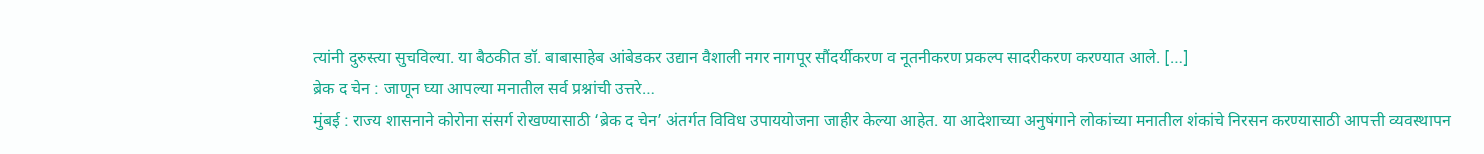त्यांनी दुरुस्त्या सुचविल्या. या बैठकीत डॉ. बाबासाहेब आंबेडकर उद्यान वैशाली नगर नागपूर सौंदर्यीकरण व नूतनीकरण प्रकल्प सादरीकरण करण्यात आले. […]
ब्रेक द चेन : जाणून घ्या आपल्या मनातील सर्व प्रश्नांची उत्तरे…
मुंबई : राज्य शासनाने कोरोना संसर्ग रोखण्यासाठी ‘ब्रेक द चेन’ अंतर्गत विविध उपाययोजना जाहीर केल्या आहेत. या आदेशाच्या अनुषंगाने लोकांच्या मनातील शंकांचे निरसन करण्यासाठी आपत्ती व्यवस्थापन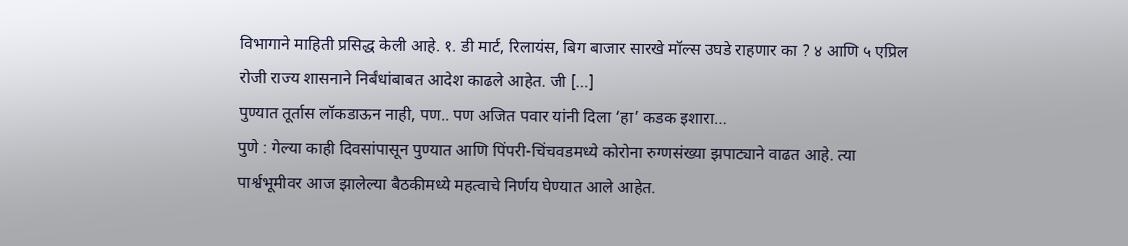विभागाने माहिती प्रसिद्ध केली आहे. १. डी मार्ट, रिलायंस, बिग बाजार सारखे मॉल्स उघडे राहणार का ? ४ आणि ५ एप्रिल रोजी राज्य शासनाने निर्बंधांबाबत आदेश काढले आहेत. जी […]
पुण्यात तूर्तास लॉकडाऊन नाही, पण.. पण अजित पवार यांनी दिला ‘हा’ कडक इशारा…
पुणे : गेल्या काही दिवसांपासून पुण्यात आणि पिंपरी-चिंचवडमध्ये कोरोना रुग्णसंख्या झपाट्याने वाढत आहे. त्या पार्श्वभूमीवर आज झालेल्या बैठकीमध्ये महत्वाचे निर्णय घेण्यात आले आहेत.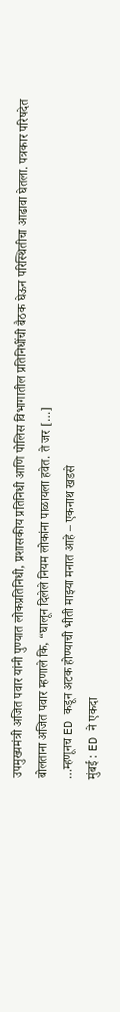उपमुख्यमंत्री अजित पवार यांनी पुण्यात लोकप्रतिनिधी, प्रशासकीय प्रतिनिधी आणि पोलिस विभागातील प्रतिनिधींची बैठक घेऊन परिस्थितीचा आढावा घेतला. पत्रकार परिषदेत बोलताना अजित पवार म्हणाले कि, “घालून दिलेले नियम लोकांना पाळायला हवेत. ते जर […]
…म्हणूनच ED कडून अटक होण्याची भीती माझ्या मनात आहे – एकनाथ खडसे
मुंबई : ED ने एकदा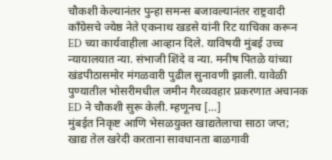चौकशी केल्यानंतर पुन्हा समन्स बजावल्यानंतर राष्ट्रवादी काँग्रेसचे ज्येष्ठ नेते एकनाथ खडसे यांनी रिट याचिका करून ED च्या कार्यवाहीला आव्हान दिले. याविषयी मुंबई उच्च न्यायालयात न्या. संभाजी शिंदे व न्या. मनीष पितळे यांच्या खंडपीठासमोर मंगळवारी पुढील सुनावणी झाली. यावेळी पुण्यातील भोसरीमधील जमीन गैरव्यवहार प्रकरणात अचानक ED ने चौकशी सुरू केली. म्हणूनच […]
मुंबईत निकृष्ट आणि भेसळयुक्त खाद्यतेलाचा साठा जप्त; खाद्य तेल खरेदी करताना सावधानता बाळगावी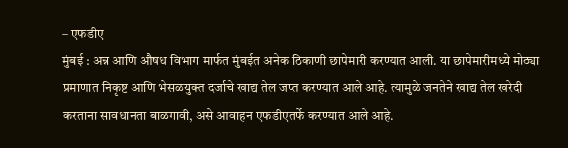– एफडीए
मुंबई : अन्न आणि औषध विभाग मार्फत मुंबईत अनेक ठिकाणी छापेमारी करण्यात आली. या छापेमारीमध्ये मोठ्या प्रमाणात निकृष्ट आणि भेसळयुक्त दर्जाचे खाद्य तेल जप्त करण्यात आले आहे. त्यामुळे जनतेने खाद्य तेल खरेदी करताना सावधानता बाळगावी, असे आवाहन एफडीएतर्फे करण्यात आले आहे.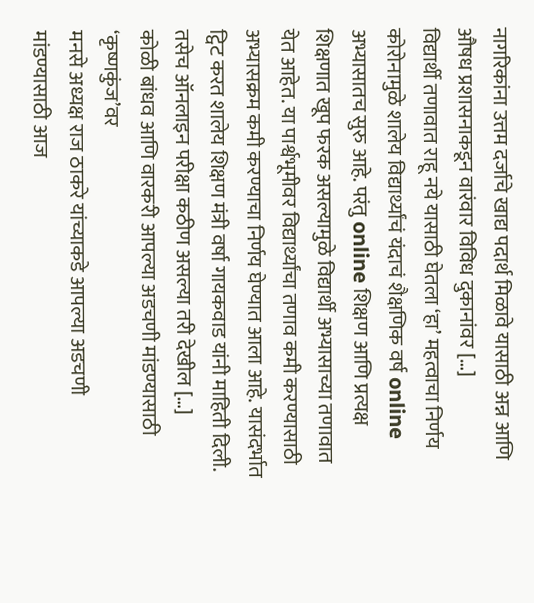नागरिकांना उत्तम दर्जाचे खाद्य पदार्थ मिळावे यासाठी अन्न आणि औषध प्रशासनाकडून वारंवार विविध दुकानांवर […]
विद्यार्थी तणावात राहू नये यासाठी घेतला ‘हा’ महत्वाचा निर्णय
कोरोनामुळे शालेय विद्यार्थ्यांचं यंदाचं शैक्षणिक वर्ष online अभ्यासातच सुरु आहे. परंतु online शिक्षण आणि प्रत्यक्ष शिक्षणात खूप फरक असल्यामुळे विद्यार्थी अभ्यासाच्या तणावात येत आहेत. या पार्श्वभूमीवर विद्यार्थ्यांचा तणाव कमी करण्यासाठी अभ्यासक्रम कमी करण्याचा निर्णय घेण्यात आला आहे. यासंदर्भात ट्विट करत शालेय शिक्षण मंत्री वर्षा गायकवाड यांनी माहिती दिली. तसेच ऑनलाइन परीक्षा कठीण असल्या तरी देखील […]
कोळी बांधव आणि वारकरी आपल्या अडचणी मांडण्यासाठी ‘कृष्णकुंज’वर
मनसे अध्यक्ष राज ठाकरे यांच्याकडे आपल्या अडचणी मांडण्यासाठी आज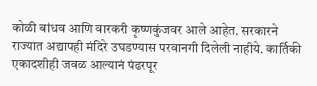कोळी बांधव आणि वारकरी कृष्णकुंजवर आले आहेत. सरकारने राज्यात अद्यापही मंदिरे उघडण्यास परवानगी दिलेली नाहीये. कार्तिकी एकादशीही जवळ आल्यानं पंढरपूर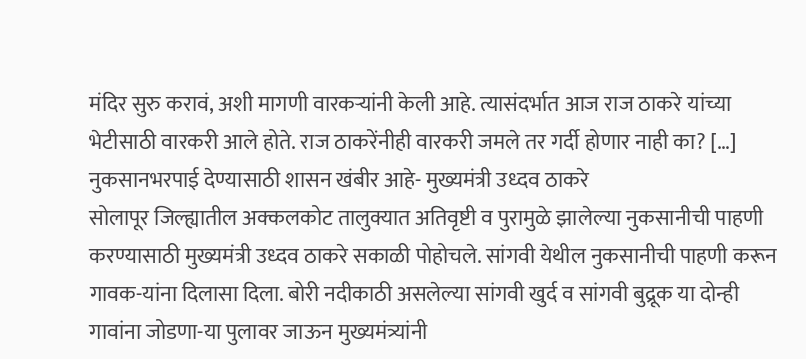मंदिर सुरु करावं, अशी मागणी वारकऱ्यांनी केली आहे. त्यासंदर्भात आज राज ठाकरे यांच्या भेटीसाठी वारकरी आले होते. राज ठाकरेंनीही वारकरी जमले तर गर्दी होणार नाही का? […]
नुकसानभरपाई देण्यासाठी शासन खंबीर आहे- मुख्यमंत्री उध्दव ठाकरे
सोलापूर जिल्ह्यातील अक्कलकोट तालुक्यात अतिवृष्टी व पुरामुळे झालेल्या नुकसानीची पाहणी करण्यासाठी मुख्यमंत्री उध्दव ठाकरे सकाळी पोहोचले. सांगवी येथील नुकसानीची पाहणी करून गावक-यांना दिलासा दिला. बोरी नदीकाठी असलेल्या सांगवी खुर्द व सांगवी बुद्रूक या दोन्ही गावांना जोडणा-या पुलावर जाऊन मुख्यमंत्र्यांनी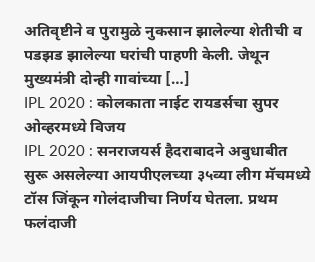अतिवृष्टीने व पुरामुळे नुकसान झालेल्या शेतीची व पडझड झालेल्या घरांची पाहणी केली. जेथून मुख्यमंत्री दोन्ही गावांच्या […]
IPL 2020 : कोलकाता नाईट रायडर्सचा सुपर ओव्हरमध्ये विजय
IPL 2020 : सनराजयर्स हैदराबादने अबुधाबीत सुरू असलेल्या आयपीएलच्या ३५व्या लीग मॅचमध्ये टॉस जिंकून गोलंदाजीचा निर्णय घेतला. प्रथम फलंदाजी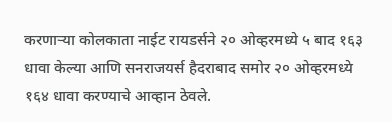करणाऱ्या कोलकाता नाईट रायडर्सने २० ओव्हरमध्ये ५ बाद १६३ धावा केल्या आणि सनराजयर्स हैदराबाद समोर २० ओव्हरमध्ये १६४ धावा करण्याचे आव्हान ठेवले.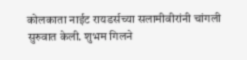कोलकाता नाईट रायडर्सच्या सलामीवीरांनी चांगली सुरुवात केली. शुभम गिलने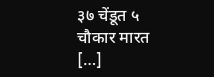३७ चेंडूत ५ चौकार मारत […]